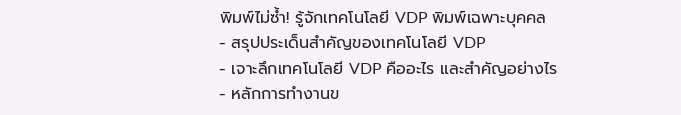พิมพ์ไม่ซ้ำ! รู้จักเทคโนโลยี VDP พิมพ์เฉพาะบุคคล
- สรุปประเด็นสำคัญของเทคโนโลยี VDP
- เจาะลึกเทคโนโลยี VDP คืออะไร และสำคัญอย่างไร
- หลักการทำงานข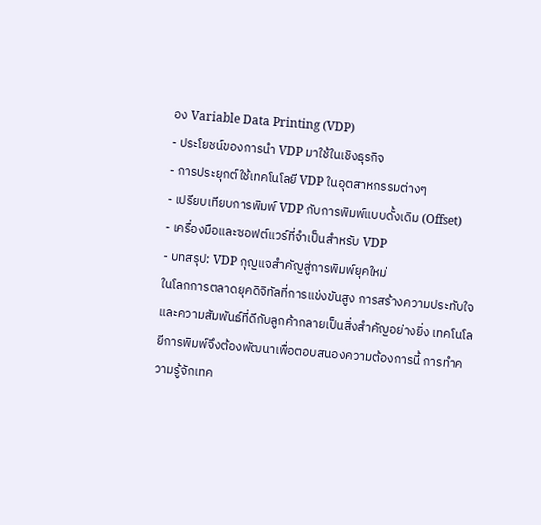อง Variable Data Printing (VDP)
- ประโยชน์ของการนำ VDP มาใช้ในเชิงธุรกิจ
- การประยุกต์ใช้เทคโนโลยี VDP ในอุตสาหกรรมต่างๆ
- เปรียบเทียบการพิมพ์ VDP กับการพิมพ์แบบดั้งเดิม (Offset)
- เครื่องมือและซอฟต์แวร์ที่จำเป็นสำหรับ VDP
- บทสรุป: VDP กุญแจสำคัญสู่การพิมพ์ยุคใหม่
ในโลกการตลาดยุคดิจิทัลที่การแข่งขันสูง การสร้างความประทับใจและความสัมพันธ์ที่ดีกับลูกค้ากลายเป็นสิ่งสำคัญอย่างยิ่ง เทคโนโลยีการพิมพ์จึงต้องพัฒนาเพื่อตอบสนองความต้องการนี้ การทำความรู้จักเทค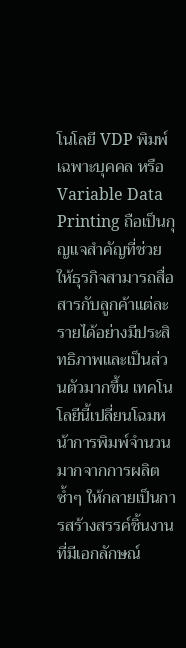โนโลยี VDP พิมพ์เฉพาะบุคคล หรือ Variable Data Printing ถือเป็นกุญแจสำคัญที่ช่วยให้ธุรกิจสามารถสื่อสารกับลูกค้าแต่ละรายได้อย่างมีประสิทธิภาพและเป็นส่วนตัวมากขึ้น เทคโนโลยีนี้เปลี่ยนโฉมหน้าการพิมพ์จำนวนมากจากการผลิตซ้ำๆ ให้กลายเป็นการสร้างสรรค์ชิ้นงานที่มีเอกลักษณ์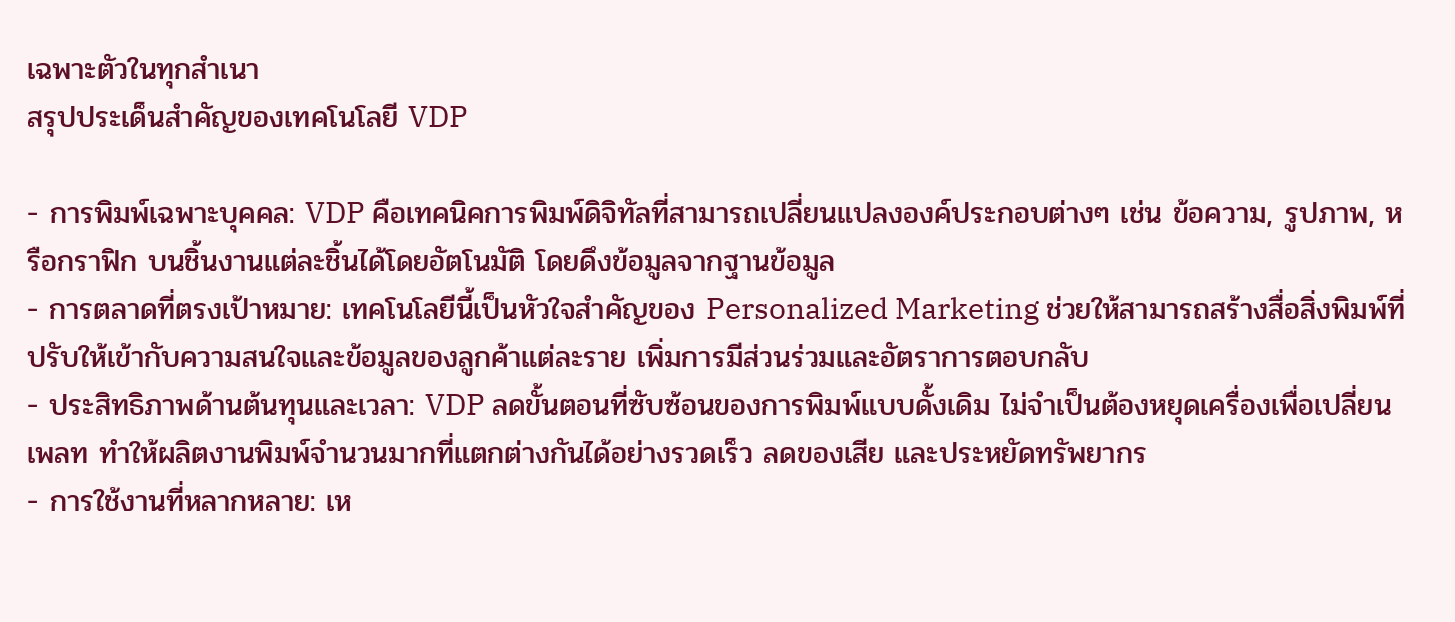เฉพาะตัวในทุกสำเนา
สรุปประเด็นสำคัญของเทคโนโลยี VDP

- การพิมพ์เฉพาะบุคคล: VDP คือเทคนิคการพิมพ์ดิจิทัลที่สามารถเปลี่ยนแปลงองค์ประกอบต่างๆ เช่น ข้อความ, รูปภาพ, หรือกราฟิก บนชิ้นงานแต่ละชิ้นได้โดยอัตโนมัติ โดยดึงข้อมูลจากฐานข้อมูล
- การตลาดที่ตรงเป้าหมาย: เทคโนโลยีนี้เป็นหัวใจสำคัญของ Personalized Marketing ช่วยให้สามารถสร้างสื่อสิ่งพิมพ์ที่ปรับให้เข้ากับความสนใจและข้อมูลของลูกค้าแต่ละราย เพิ่มการมีส่วนร่วมและอัตราการตอบกลับ
- ประสิทธิภาพด้านต้นทุนและเวลา: VDP ลดขั้นตอนที่ซับซ้อนของการพิมพ์แบบดั้งเดิม ไม่จำเป็นต้องหยุดเครื่องเพื่อเปลี่ยนเพลท ทำให้ผลิตงานพิมพ์จำนวนมากที่แตกต่างกันได้อย่างรวดเร็ว ลดของเสีย และประหยัดทรัพยากร
- การใช้งานที่หลากหลาย: เห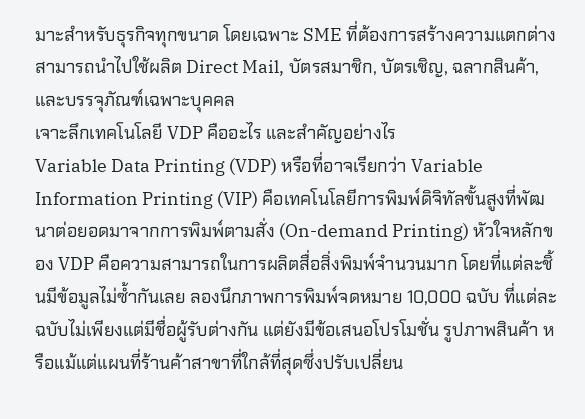มาะสำหรับธุรกิจทุกขนาด โดยเฉพาะ SME ที่ต้องการสร้างความแตกต่าง สามารถนำไปใช้ผลิต Direct Mail, บัตรสมาชิก, บัตรเชิญ, ฉลากสินค้า, และบรรจุภัณฑ์เฉพาะบุคคล
เจาะลึกเทคโนโลยี VDP คืออะไร และสำคัญอย่างไร
Variable Data Printing (VDP) หรือที่อาจเรียกว่า Variable Information Printing (VIP) คือเทคโนโลยีการพิมพ์ดิจิทัลขั้นสูงที่พัฒนาต่อยอดมาจากการพิมพ์ตามสั่ง (On-demand Printing) หัวใจหลักของ VDP คือความสามารถในการผลิตสื่อสิ่งพิมพ์จำนวนมาก โดยที่แต่ละชิ้นมีข้อมูลไม่ซ้ำกันเลย ลองนึกภาพการพิมพ์จดหมาย 10,000 ฉบับ ที่แต่ละฉบับไม่เพียงแต่มีชื่อผู้รับต่างกัน แต่ยังมีข้อเสนอโปรโมชั่น รูปภาพสินค้า หรือแม้แต่แผนที่ร้านค้าสาขาที่ใกล้ที่สุดซึ่งปรับเปลี่ยน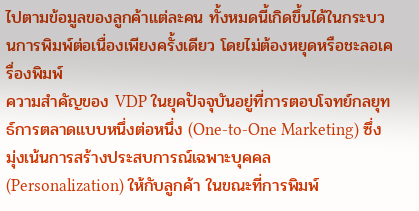ไปตามข้อมูลของลูกค้าแต่ละคน ทั้งหมดนี้เกิดขึ้นได้ในกระบวนการพิมพ์ต่อเนื่องเพียงครั้งเดียว โดยไม่ต้องหยุดหรือชะลอเครื่องพิมพ์
ความสำคัญของ VDP ในยุคปัจจุบันอยู่ที่การตอบโจทย์กลยุทธ์การตลาดแบบหนึ่งต่อหนึ่ง (One-to-One Marketing) ซึ่งมุ่งเน้นการสร้างประสบการณ์เฉพาะบุคคล (Personalization) ให้กับลูกค้า ในขณะที่การพิมพ์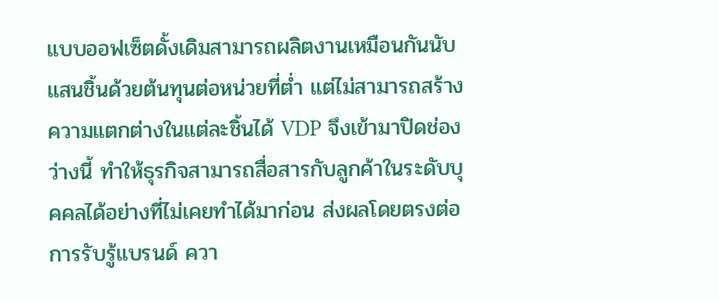แบบออฟเซ็ตดั้งเดิมสามารถผลิตงานเหมือนกันนับแสนชิ้นด้วยต้นทุนต่อหน่วยที่ต่ำ แต่ไม่สามารถสร้างความแตกต่างในแต่ละชิ้นได้ VDP จึงเข้ามาปิดช่องว่างนี้ ทำให้ธุรกิจสามารถสื่อสารกับลูกค้าในระดับบุคคลได้อย่างที่ไม่เคยทำได้มาก่อน ส่งผลโดยตรงต่อการรับรู้แบรนด์ ควา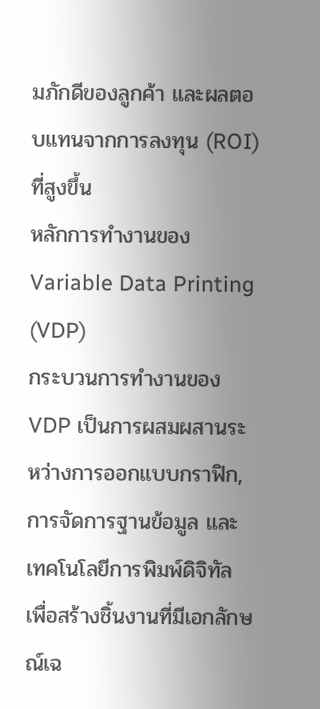มภักดีของลูกค้า และผลตอบแทนจากการลงทุน (ROI) ที่สูงขึ้น
หลักการทำงานของ Variable Data Printing (VDP)
กระบวนการทำงานของ VDP เป็นการผสมผสานระหว่างการออกแบบกราฟิก, การจัดการฐานข้อมูล และเทคโนโลยีการพิมพ์ดิจิทัล เพื่อสร้างชิ้นงานที่มีเอกลักษณ์เฉ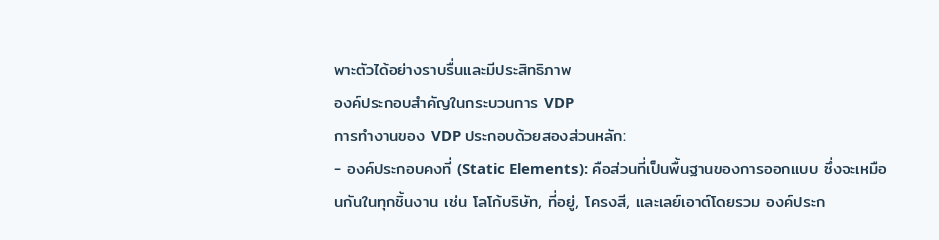พาะตัวได้อย่างราบรื่นและมีประสิทธิภาพ
องค์ประกอบสำคัญในกระบวนการ VDP
การทำงานของ VDP ประกอบด้วยสองส่วนหลัก:
- องค์ประกอบคงที่ (Static Elements): คือส่วนที่เป็นพื้นฐานของการออกแบบ ซึ่งจะเหมือนกันในทุกชิ้นงาน เช่น โลโก้บริษัท, ที่อยู่, โครงสี, และเลย์เอาต์โดยรวม องค์ประก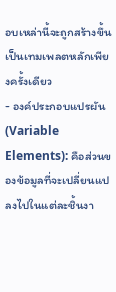อบเหล่านี้จะถูกสร้างขึ้นเป็นเทมเพลตหลักเพียงครั้งเดียว
- องค์ประกอบแปรผัน (Variable Elements): คือส่วนของข้อมูลที่จะเปลี่ยนแปลงไปในแต่ละชิ้นงา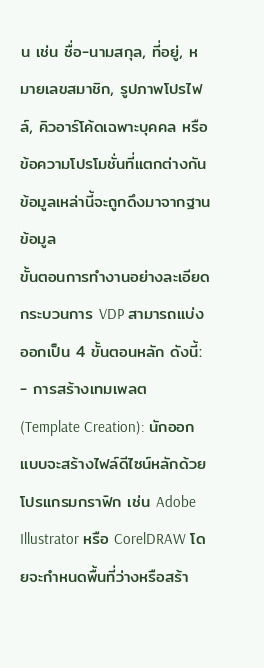น เช่น ชื่อ-นามสกุล, ที่อยู่, หมายเลขสมาชิก, รูปภาพโปรไฟล์, คิวอาร์โค้ดเฉพาะบุคคล หรือข้อความโปรโมชั่นที่แตกต่างกัน ข้อมูลเหล่านี้จะถูกดึงมาจากฐานข้อมูล
ขั้นตอนการทำงานอย่างละเอียด
กระบวนการ VDP สามารถแบ่งออกเป็น 4 ขั้นตอนหลัก ดังนี้:
- การสร้างเทมเพลต (Template Creation): นักออกแบบจะสร้างไฟล์ดีไซน์หลักด้วยโปรแกรมกราฟิก เช่น Adobe Illustrator หรือ CorelDRAW โดยจะกำหนดพื้นที่ว่างหรือสร้า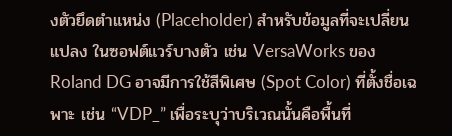งตัวยึดตำแหน่ง (Placeholder) สำหรับข้อมูลที่จะเปลี่ยนแปลง ในซอฟต์แวร์บางตัว เช่น VersaWorks ของ Roland DG อาจมีการใช้สีพิเศษ (Spot Color) ที่ตั้งชื่อเฉพาะ เช่น “VDP_” เพื่อระบุว่าบริเวณนั้นคือพื้นที่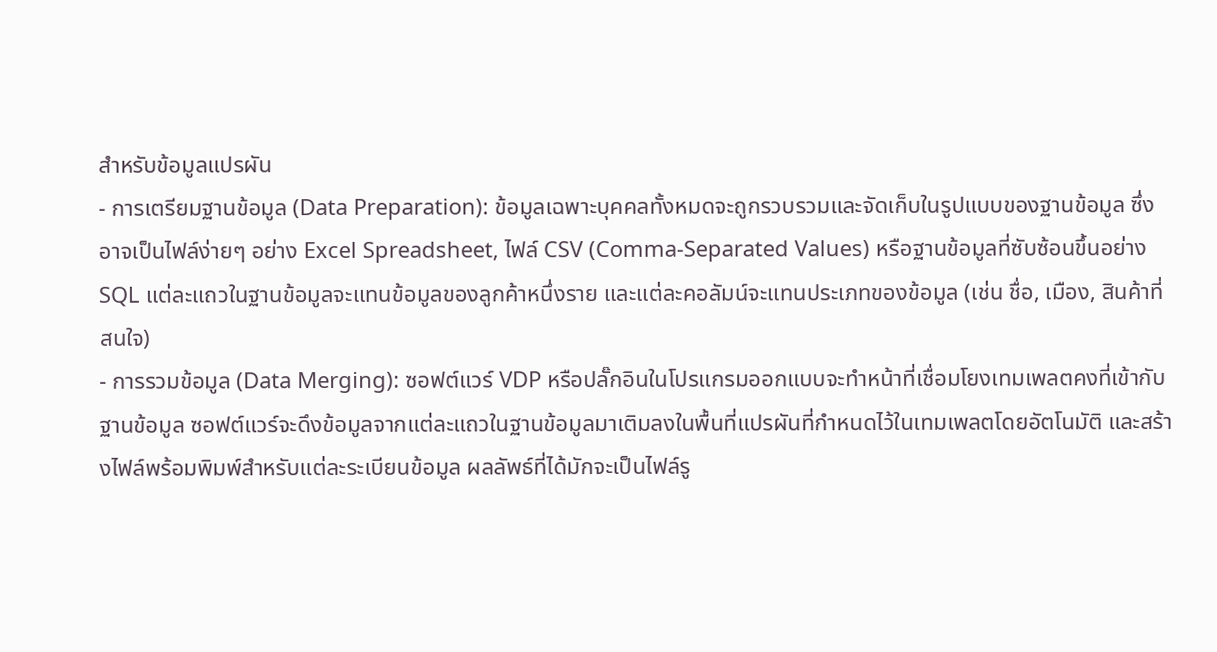สำหรับข้อมูลแปรผัน
- การเตรียมฐานข้อมูล (Data Preparation): ข้อมูลเฉพาะบุคคลทั้งหมดจะถูกรวบรวมและจัดเก็บในรูปแบบของฐานข้อมูล ซึ่งอาจเป็นไฟล์ง่ายๆ อย่าง Excel Spreadsheet, ไฟล์ CSV (Comma-Separated Values) หรือฐานข้อมูลที่ซับซ้อนขึ้นอย่าง SQL แต่ละแถวในฐานข้อมูลจะแทนข้อมูลของลูกค้าหนึ่งราย และแต่ละคอลัมน์จะแทนประเภทของข้อมูล (เช่น ชื่อ, เมือง, สินค้าที่สนใจ)
- การรวมข้อมูล (Data Merging): ซอฟต์แวร์ VDP หรือปลั๊กอินในโปรแกรมออกแบบจะทำหน้าที่เชื่อมโยงเทมเพลตคงที่เข้ากับฐานข้อมูล ซอฟต์แวร์จะดึงข้อมูลจากแต่ละแถวในฐานข้อมูลมาเติมลงในพื้นที่แปรผันที่กำหนดไว้ในเทมเพลตโดยอัตโนมัติ และสร้างไฟล์พร้อมพิมพ์สำหรับแต่ละระเบียนข้อมูล ผลลัพธ์ที่ได้มักจะเป็นไฟล์รู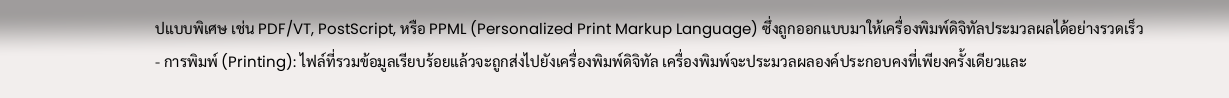ปแบบพิเศษ เช่น PDF/VT, PostScript, หรือ PPML (Personalized Print Markup Language) ซึ่งถูกออกแบบมาให้เครื่องพิมพ์ดิจิทัลประมวลผลได้อย่างรวดเร็ว
- การพิมพ์ (Printing): ไฟล์ที่รวมข้อมูลเรียบร้อยแล้วจะถูกส่งไปยังเครื่องพิมพ์ดิจิทัล เครื่องพิมพ์จะประมวลผลองค์ประกอบคงที่เพียงครั้งเดียวและ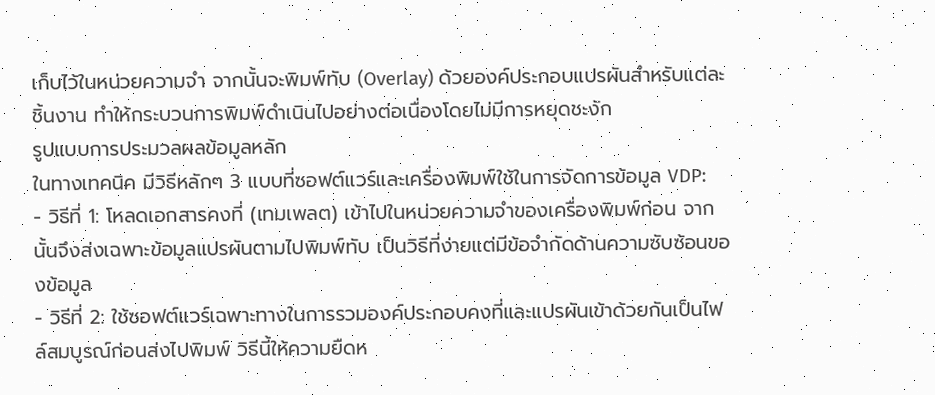เก็บไว้ในหน่วยความจำ จากนั้นจะพิมพ์ทับ (Overlay) ด้วยองค์ประกอบแปรผันสำหรับแต่ละชิ้นงาน ทำให้กระบวนการพิมพ์ดำเนินไปอย่างต่อเนื่องโดยไม่มีการหยุดชะงัก
รูปแบบการประมวลผลข้อมูลหลัก
ในทางเทคนิค มีวิธีหลักๆ 3 แบบที่ซอฟต์แวร์และเครื่องพิมพ์ใช้ในการจัดการข้อมูล VDP:
- วิธีที่ 1: โหลดเอกสารคงที่ (เทมเพลต) เข้าไปในหน่วยความจำของเครื่องพิมพ์ก่อน จากนั้นจึงส่งเฉพาะข้อมูลแปรผันตามไปพิมพ์ทับ เป็นวิธีที่ง่ายแต่มีข้อจำกัดด้านความซับซ้อนของข้อมูล
- วิธีที่ 2: ใช้ซอฟต์แวร์เฉพาะทางในการรวมองค์ประกอบคงที่และแปรผันเข้าด้วยกันเป็นไฟล์สมบูรณ์ก่อนส่งไปพิมพ์ วิธีนี้ให้ความยืดห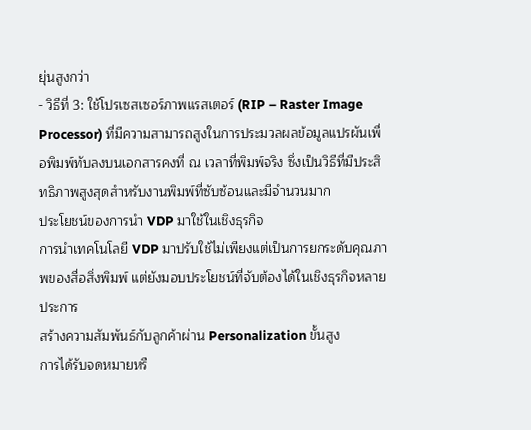ยุ่นสูงกว่า
- วิธีที่ 3: ใช้โปรเซสเซอร์ภาพแรสเตอร์ (RIP – Raster Image Processor) ที่มีความสามารถสูงในการประมวลผลข้อมูลแปรผันเพื่อพิมพ์ทับลงบนเอกสารคงที่ ณ เวลาที่พิมพ์จริง ซึ่งเป็นวิธีที่มีประสิทธิภาพสูงสุดสำหรับงานพิมพ์ที่ซับซ้อนและมีจำนวนมาก
ประโยชน์ของการนำ VDP มาใช้ในเชิงธุรกิจ
การนำเทคโนโลยี VDP มาปรับใช้ไม่เพียงแต่เป็นการยกระดับคุณภาพของสื่อสิ่งพิมพ์ แต่ยังมอบประโยชน์ที่จับต้องได้ในเชิงธุรกิจหลายประการ
สร้างความสัมพันธ์กับลูกค้าผ่าน Personalization ขั้นสูง
การได้รับจดหมายหรื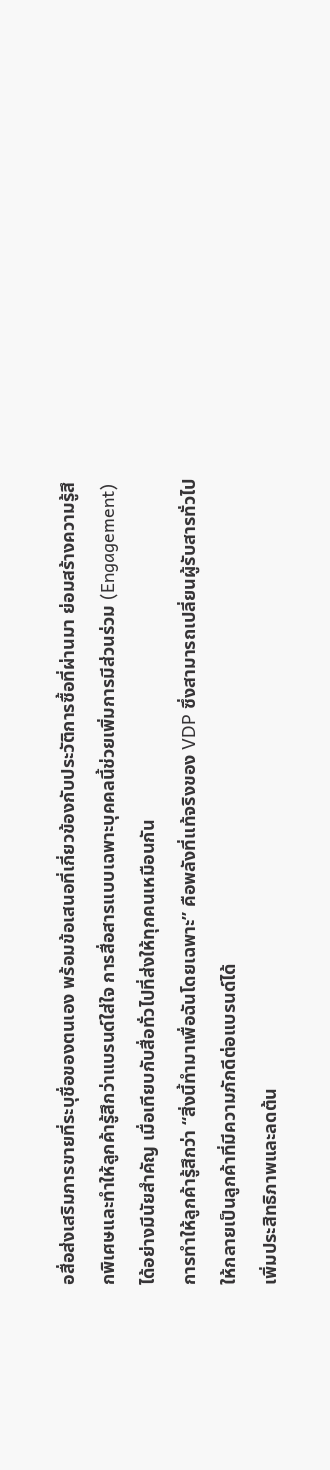อสื่อส่งเสริมการขายที่ระบุชื่อของตนเอง พร้อมข้อเสนอที่เกี่ยวข้องกับประวัติการซื้อที่ผ่านมา ย่อมสร้างความรู้สึกพิเศษและทำให้ลูกค้ารู้สึกว่าแบรนด์ใส่ใจ การสื่อสารแบบเฉพาะบุคคลนี้ช่วยเพิ่มการมีส่วนร่วม (Engagement) ได้อย่างมีนัยสำคัญ เมื่อเทียบกับสื่อทั่วไปที่ส่งให้ทุกคนเหมือนกัน
การทำให้ลูกค้ารู้สึกว่า “สิ่งนี้ทำมาเพื่อฉันโดยเฉพาะ” คือพลังที่แท้จริงของ VDP ซึ่งสามารถเปลี่ยนผู้รับสารทั่วไปให้กลายเป็นลูกค้าที่มีความภักดีต่อแบรนด์ได้
เพิ่มประสิทธิภาพและลดต้น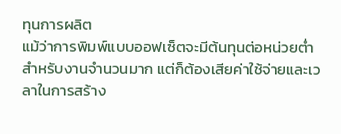ทุนการผลิต
แม้ว่าการพิมพ์แบบออฟเซ็ตจะมีต้นทุนต่อหน่วยต่ำสำหรับงานจำนวนมาก แต่ก็ต้องเสียค่าใช้จ่ายและเวลาในการสร้าง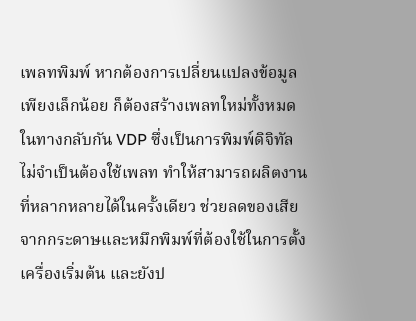เพลทพิมพ์ หากต้องการเปลี่ยนแปลงข้อมูลเพียงเล็กน้อย ก็ต้องสร้างเพลทใหม่ทั้งหมด ในทางกลับกัน VDP ซึ่งเป็นการพิมพ์ดิจิทัล ไม่จำเป็นต้องใช้เพลท ทำให้สามารถผลิตงานที่หลากหลายได้ในครั้งเดียว ช่วยลดของเสียจากกระดาษและหมึกพิมพ์ที่ต้องใช้ในการตั้งเครื่องเริ่มต้น และยังป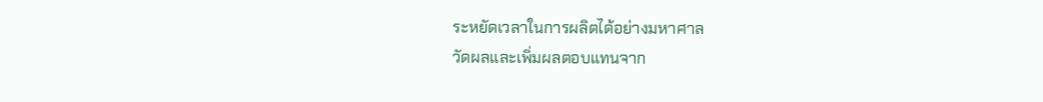ระหยัดเวลาในการผลิตได้อย่างมหาศาล
วัดผลและเพิ่มผลตอบแทนจาก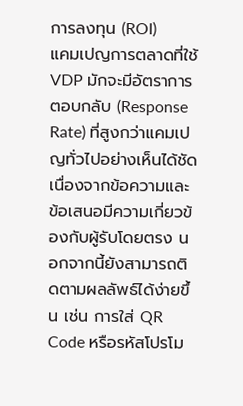การลงทุน (ROI)
แคมเปญการตลาดที่ใช้ VDP มักจะมีอัตราการตอบกลับ (Response Rate) ที่สูงกว่าแคมเปญทั่วไปอย่างเห็นได้ชัด เนื่องจากข้อความและข้อเสนอมีความเกี่ยวข้องกับผู้รับโดยตรง นอกจากนี้ยังสามารถติดตามผลลัพธ์ได้ง่ายขึ้น เช่น การใส่ QR Code หรือรหัสโปรโม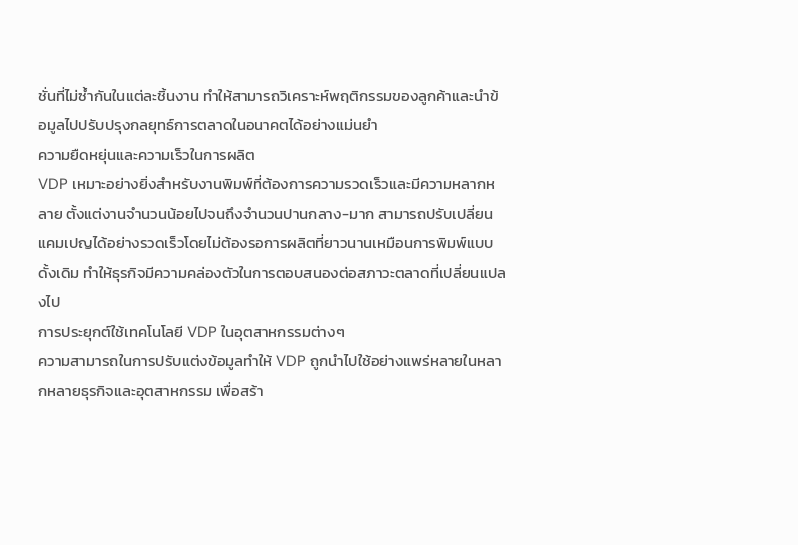ชั่นที่ไม่ซ้ำกันในแต่ละชิ้นงาน ทำให้สามารถวิเคราะห์พฤติกรรมของลูกค้าและนำข้อมูลไปปรับปรุงกลยุทธ์การตลาดในอนาคตได้อย่างแม่นยำ
ความยืดหยุ่นและความเร็วในการผลิต
VDP เหมาะอย่างยิ่งสำหรับงานพิมพ์ที่ต้องการความรวดเร็วและมีความหลากหลาย ตั้งแต่งานจำนวนน้อยไปจนถึงจำนวนปานกลาง-มาก สามารถปรับเปลี่ยนแคมเปญได้อย่างรวดเร็วโดยไม่ต้องรอการผลิตที่ยาวนานเหมือนการพิมพ์แบบดั้งเดิม ทำให้ธุรกิจมีความคล่องตัวในการตอบสนองต่อสภาวะตลาดที่เปลี่ยนแปลงไป
การประยุกต์ใช้เทคโนโลยี VDP ในอุตสาหกรรมต่างๆ
ความสามารถในการปรับแต่งข้อมูลทำให้ VDP ถูกนำไปใช้อย่างแพร่หลายในหลากหลายธุรกิจและอุตสาหกรรม เพื่อสร้า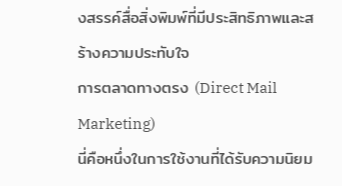งสรรค์สื่อสิ่งพิมพ์ที่มีประสิทธิภาพและสร้างความประทับใจ
การตลาดทางตรง (Direct Mail Marketing)
นี่คือหนึ่งในการใช้งานที่ได้รับความนิยม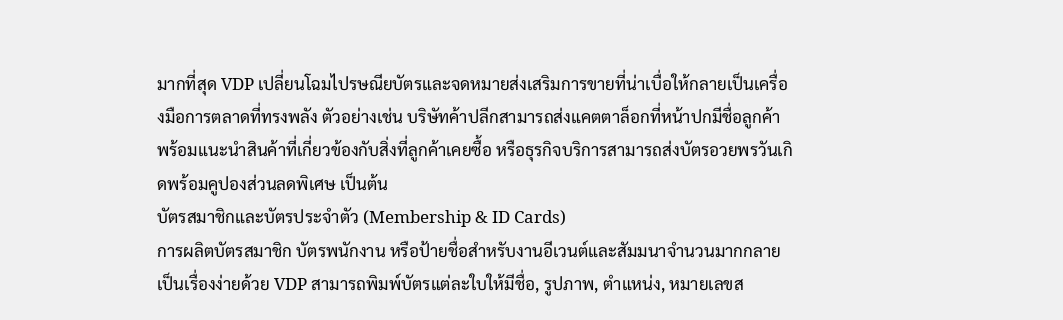มากที่สุด VDP เปลี่ยนโฉมไปรษณียบัตรและจดหมายส่งเสริมการขายที่น่าเบื่อให้กลายเป็นเครื่องมือการตลาดที่ทรงพลัง ตัวอย่างเช่น บริษัทค้าปลีกสามารถส่งแคตตาล็อกที่หน้าปกมีชื่อลูกค้า พร้อมแนะนำสินค้าที่เกี่ยวข้องกับสิ่งที่ลูกค้าเคยซื้อ หรือธุรกิจบริการสามารถส่งบัตรอวยพรวันเกิดพร้อมคูปองส่วนลดพิเศษ เป็นต้น
บัตรสมาชิกและบัตรประจำตัว (Membership & ID Cards)
การผลิตบัตรสมาชิก บัตรพนักงาน หรือป้ายชื่อสำหรับงานอีเวนต์และสัมมนาจำนวนมากกลายเป็นเรื่องง่ายด้วย VDP สามารถพิมพ์บัตรแต่ละใบให้มีชื่อ, รูปภาพ, ตำแหน่ง, หมายเลขส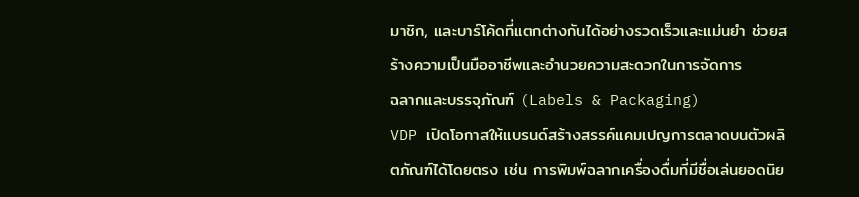มาชิก, และบาร์โค้ดที่แตกต่างกันได้อย่างรวดเร็วและแม่นยำ ช่วยสร้างความเป็นมืออาชีพและอำนวยความสะดวกในการจัดการ
ฉลากและบรรจุภัณฑ์ (Labels & Packaging)
VDP เปิดโอกาสให้แบรนด์สร้างสรรค์แคมเปญการตลาดบนตัวผลิตภัณฑ์ได้โดยตรง เช่น การพิมพ์ฉลากเครื่องดื่มที่มีชื่อเล่นยอดนิย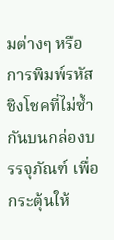มต่างๆ หรือการพิมพ์รหัสชิงโชคที่ไม่ซ้ำกันบนกล่องบรรจุภัณฑ์ เพื่อกระตุ้นให้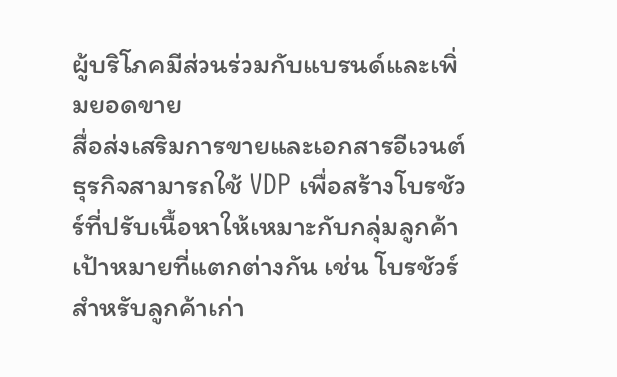ผู้บริโภคมีส่วนร่วมกับแบรนด์และเพิ่มยอดขาย
สื่อส่งเสริมการขายและเอกสารอีเวนต์
ธุรกิจสามารถใช้ VDP เพื่อสร้างโบรชัวร์ที่ปรับเนื้อหาให้เหมาะกับกลุ่มลูกค้าเป้าหมายที่แตกต่างกัน เช่น โบรชัวร์สำหรับลูกค้าเก่า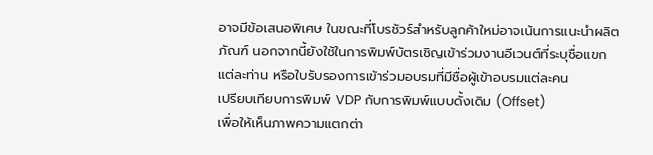อาจมีข้อเสนอพิเศษ ในขณะที่โบรชัวร์สำหรับลูกค้าใหม่อาจเน้นการแนะนำผลิตภัณฑ์ นอกจากนี้ยังใช้ในการพิมพ์บัตรเชิญเข้าร่วมงานอีเวนต์ที่ระบุชื่อแขกแต่ละท่าน หรือใบรับรองการเข้าร่วมอบรมที่มีชื่อผู้เข้าอบรมแต่ละคน
เปรียบเทียบการพิมพ์ VDP กับการพิมพ์แบบดั้งเดิม (Offset)
เพื่อให้เห็นภาพความแตกต่า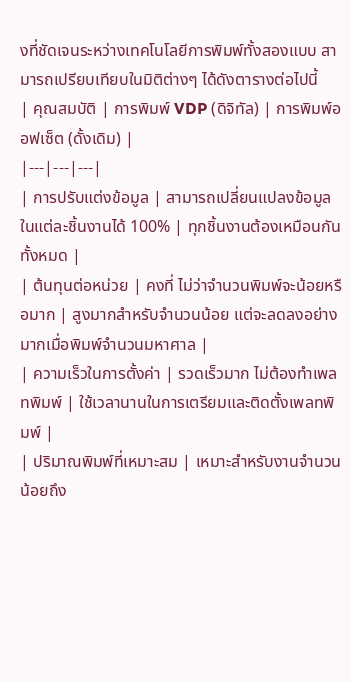งที่ชัดเจนระหว่างเทคโนโลยีการพิมพ์ทั้งสองแบบ สามารถเปรียบเทียบในมิติต่างๆ ได้ดังตารางต่อไปนี้
| คุณสมบัติ | การพิมพ์ VDP (ดิจิทัล) | การพิมพ์ออฟเซ็ต (ดั้งเดิม) |
|---|---|---|
| การปรับแต่งข้อมูล | สามารถเปลี่ยนแปลงข้อมูลในแต่ละชิ้นงานได้ 100% | ทุกชิ้นงานต้องเหมือนกันทั้งหมด |
| ต้นทุนต่อหน่วย | คงที่ ไม่ว่าจำนวนพิมพ์จะน้อยหรือมาก | สูงมากสำหรับจำนวนน้อย แต่จะลดลงอย่างมากเมื่อพิมพ์จำนวนมหาศาล |
| ความเร็วในการตั้งค่า | รวดเร็วมาก ไม่ต้องทำเพลทพิมพ์ | ใช้เวลานานในการเตรียมและติดตั้งเพลทพิมพ์ |
| ปริมาณพิมพ์ที่เหมาะสม | เหมาะสำหรับงานจำนวนน้อยถึง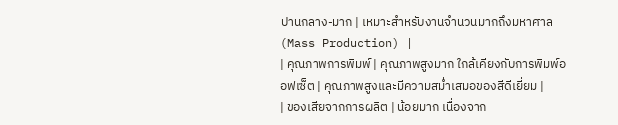ปานกลาง-มาก | เหมาะสำหรับงานจำนวนมากถึงมหาศาล (Mass Production) |
| คุณภาพการพิมพ์ | คุณภาพสูงมาก ใกล้เคียงกับการพิมพ์ออฟเซ็ต | คุณภาพสูงและมีความสม่ำเสมอของสีดีเยี่ยม |
| ของเสียจากการผลิต | น้อยมาก เนื่องจาก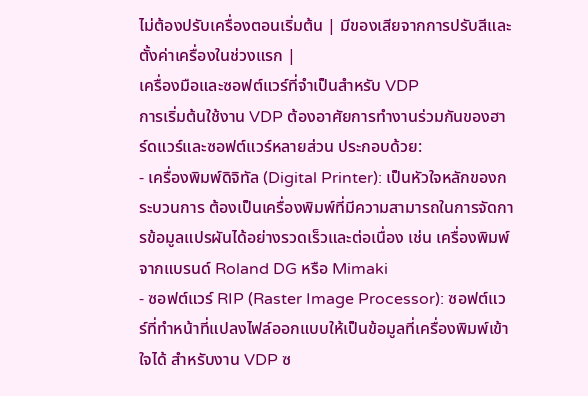ไม่ต้องปรับเครื่องตอนเริ่มต้น | มีของเสียจากการปรับสีและตั้งค่าเครื่องในช่วงแรก |
เครื่องมือและซอฟต์แวร์ที่จำเป็นสำหรับ VDP
การเริ่มต้นใช้งาน VDP ต้องอาศัยการทำงานร่วมกันของฮาร์ดแวร์และซอฟต์แวร์หลายส่วน ประกอบด้วย:
- เครื่องพิมพ์ดิจิทัล (Digital Printer): เป็นหัวใจหลักของกระบวนการ ต้องเป็นเครื่องพิมพ์ที่มีความสามารถในการจัดการข้อมูลแปรผันได้อย่างรวดเร็วและต่อเนื่อง เช่น เครื่องพิมพ์จากแบรนด์ Roland DG หรือ Mimaki
- ซอฟต์แวร์ RIP (Raster Image Processor): ซอฟต์แวร์ที่ทำหน้าที่แปลงไฟล์ออกแบบให้เป็นข้อมูลที่เครื่องพิมพ์เข้าใจได้ สำหรับงาน VDP ซ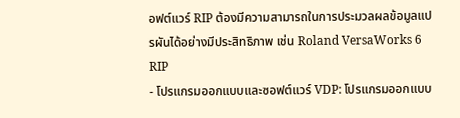อฟต์แวร์ RIP ต้องมีความสามารถในการประมวลผลข้อมูลแปรผันได้อย่างมีประสิทธิภาพ เช่น Roland VersaWorks 6 RIP
- โปรแกรมออกแบบและซอฟต์แวร์ VDP: โปรแกรมออกแบบ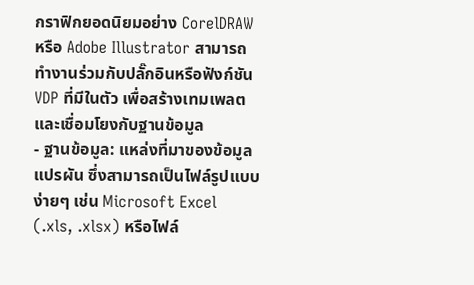กราฟิกยอดนิยมอย่าง CorelDRAW หรือ Adobe Illustrator สามารถทำงานร่วมกับปลั๊กอินหรือฟังก์ชัน VDP ที่มีในตัว เพื่อสร้างเทมเพลตและเชื่อมโยงกับฐานข้อมูล
- ฐานข้อมูล: แหล่งที่มาของข้อมูลแปรผัน ซึ่งสามารถเป็นไฟล์รูปแบบง่ายๆ เช่น Microsoft Excel (.xls, .xlsx) หรือไฟล์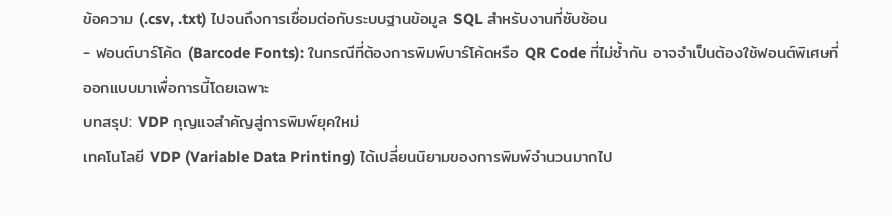ข้อความ (.csv, .txt) ไปจนถึงการเชื่อมต่อกับระบบฐานข้อมูล SQL สำหรับงานที่ซับซ้อน
- ฟอนต์บาร์โค้ด (Barcode Fonts): ในกรณีที่ต้องการพิมพ์บาร์โค้ดหรือ QR Code ที่ไม่ซ้ำกัน อาจจำเป็นต้องใช้ฟอนต์พิเศษที่ออกแบบมาเพื่อการนี้โดยเฉพาะ
บทสรุป: VDP กุญแจสำคัญสู่การพิมพ์ยุคใหม่
เทคโนโลยี VDP (Variable Data Printing) ได้เปลี่ยนนิยามของการพิมพ์จำนวนมากไป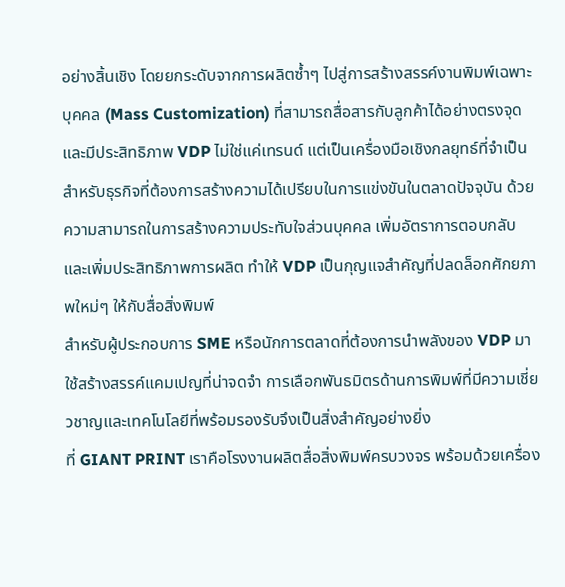อย่างสิ้นเชิง โดยยกระดับจากการผลิตซ้ำๆ ไปสู่การสร้างสรรค์งานพิมพ์เฉพาะบุคคล (Mass Customization) ที่สามารถสื่อสารกับลูกค้าได้อย่างตรงจุดและมีประสิทธิภาพ VDP ไม่ใช่แค่เทรนด์ แต่เป็นเครื่องมือเชิงกลยุทธ์ที่จำเป็นสำหรับธุรกิจที่ต้องการสร้างความได้เปรียบในการแข่งขันในตลาดปัจจุบัน ด้วยความสามารถในการสร้างความประทับใจส่วนบุคคล เพิ่มอัตราการตอบกลับ และเพิ่มประสิทธิภาพการผลิต ทำให้ VDP เป็นกุญแจสำคัญที่ปลดล็อกศักยภาพใหม่ๆ ให้กับสื่อสิ่งพิมพ์
สำหรับผู้ประกอบการ SME หรือนักการตลาดที่ต้องการนำพลังของ VDP มาใช้สร้างสรรค์แคมเปญที่น่าจดจำ การเลือกพันธมิตรด้านการพิมพ์ที่มีความเชี่ยวชาญและเทคโนโลยีที่พร้อมรองรับจึงเป็นสิ่งสำคัญอย่างยิ่ง
ที่ GIANT PRINT เราคือโรงงานผลิตสื่อสิ่งพิมพ์ครบวงจร พร้อมด้วยเครื่อง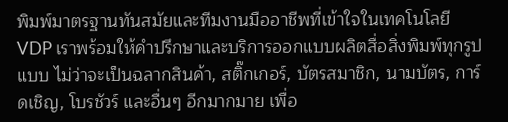พิมพ์มาตรฐานทันสมัยและทีมงานมืออาชีพที่เข้าใจในเทคโนโลยี VDP เราพร้อมให้คำปรึกษาและบริการออกแบบผลิตสื่อสิ่งพิมพ์ทุกรูปแบบ ไม่ว่าจะเป็นฉลากสินค้า, สติ๊กเกอร์, บัตรสมาชิก, นามบัตร, การ์ดเชิญ, โบรชัวร์ และอื่นๆ อีกมากมาย เพื่อ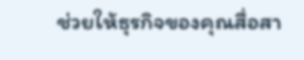ช่วยให้ธุรกิจของคุณสื่อสา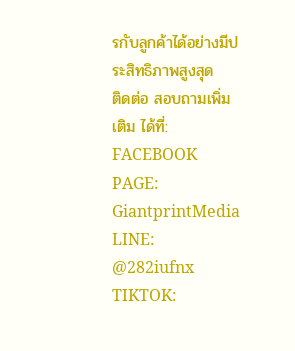รกับลูกค้าได้อย่างมีประสิทธิภาพสูงสุด
ติดต่อ สอบถามเพิ่มเติม ได้ที่:
FACEBOOK PAGE: GiantprintMedia
LINE: @282iufnx
TIKTOK: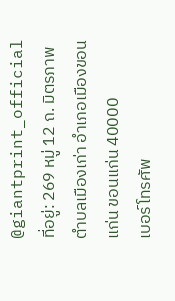@giantprint_official
ที่อยู่: 269 หมู่ 12 ถ. มิตรภาพ ตำบลเมืองเก่า อำเภอเมืองขอนแก่น ขอนแก่น 40000
เบอร์โทรศัพ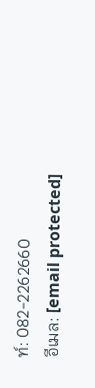ท์: 082-2262660
อีเมล: [email protected]